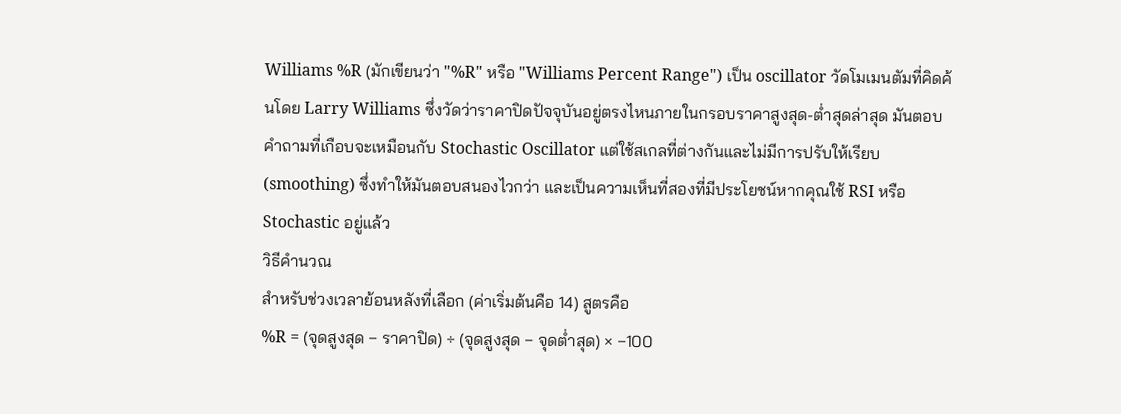Williams %R (มักเขียนว่า "%R" หรือ "Williams Percent Range") เป็น oscillator วัดโมเมนตัมที่คิดค้นโดย Larry Williams ซึ่งวัดว่าราคาปิดปัจจุบันอยู่ตรงไหนภายในกรอบราคาสูงสุด-ต่ำสุดล่าสุด มันตอบคำถามที่เกือบจะเหมือนกับ Stochastic Oscillator แต่ใช้สเกลที่ต่างกันและไม่มีการปรับให้เรียบ (smoothing) ซึ่งทำให้มันตอบสนองไวกว่า และเป็นความเห็นที่สองที่มีประโยชน์หากคุณใช้ RSI หรือ Stochastic อยู่แล้ว
วิธีคำนวณ
สำหรับช่วงเวลาย้อนหลังที่เลือก (ค่าเริ่มต้นคือ 14) สูตรคือ
%R = (จุดสูงสุด − ราคาปิด) ÷ (จุดสูงสุด − จุดต่ำสุด) × −100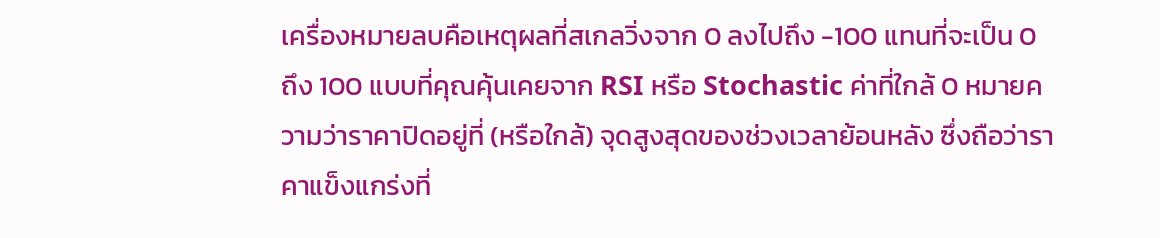เครื่องหมายลบคือเหตุผลที่สเกลวิ่งจาก 0 ลงไปถึง -100 แทนที่จะเป็น 0 ถึง 100 แบบที่คุณคุ้นเคยจาก RSI หรือ Stochastic ค่าที่ใกล้ 0 หมายความว่าราคาปิดอยู่ที่ (หรือใกล้) จุดสูงสุดของช่วงเวลาย้อนหลัง ซึ่งถือว่าราคาแข็งแกร่งที่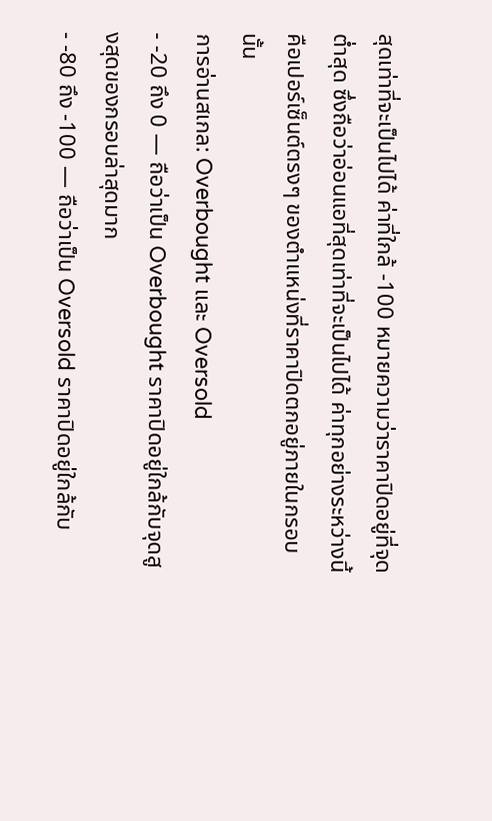สุดเท่าที่จะเป็นไปได้ ค่าที่ใกล้ -100 หมายความว่าราคาปิดอยู่ที่จุดต่ำสุด ซึ่งถือว่าอ่อนแอที่สุดเท่าที่จะเป็นไปได้ ค่าทุกอย่างระหว่างนี้คือเปอร์เซ็นต์ตรงๆ ของตำแหน่งที่ราคาปิดตกอยู่ภายในกรอบนั้น
การอ่านสเกล: Overbought และ Oversold
- -20 ถึง 0 — ถือว่าเป็น Overbought ราคาปิดอยู่ใกล้กับจุดสูงสุดของกรอบล่าสุดมาก
- -80 ถึง -100 — ถือว่าเป็น Oversold ราคาปิดอยู่ใกล้กับ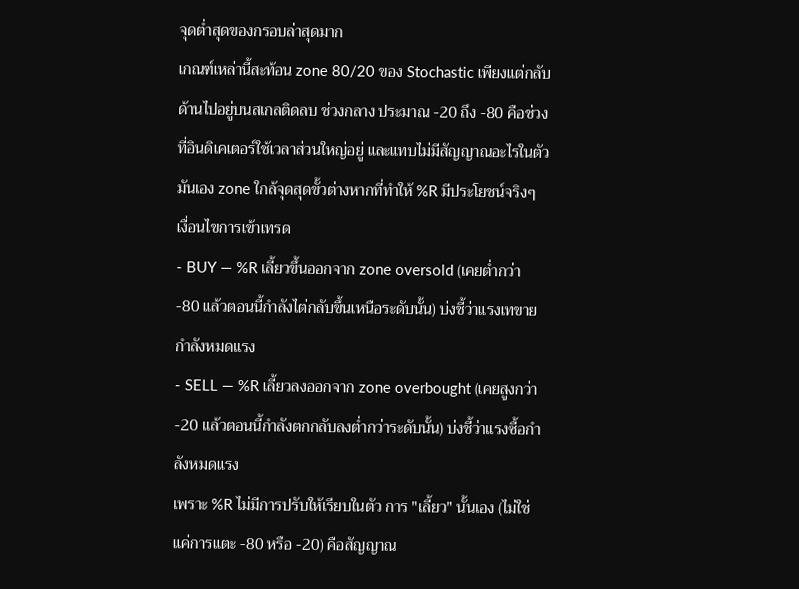จุดต่ำสุดของกรอบล่าสุดมาก
เกณฑ์เหล่านี้สะท้อน zone 80/20 ของ Stochastic เพียงแต่กลับด้านไปอยู่บนสเกลติดลบ ช่วงกลาง ประมาณ -20 ถึง -80 คือช่วงที่อินดิเคเตอร์ใช้เวลาส่วนใหญ่อยู่ และแทบไม่มีสัญญาณอะไรในตัวมันเอง zone ใกล้จุดสุดขั้วต่างหากที่ทำให้ %R มีประโยชน์จริงๆ
เงื่อนไขการเข้าเทรด
- BUY — %R เลี้ยวขึ้นออกจาก zone oversold (เคยต่ำกว่า -80 แล้วตอนนี้กำลังไต่กลับขึ้นเหนือระดับนั้น) บ่งชี้ว่าแรงเทขายกำลังหมดแรง
- SELL — %R เลี้ยวลงออกจาก zone overbought (เคยสูงกว่า -20 แล้วตอนนี้กำลังตกกลับลงต่ำกว่าระดับนั้น) บ่งชี้ว่าแรงซื้อกำลังหมดแรง
เพราะ %R ไม่มีการปรับให้เรียบในตัว การ "เลี้ยว" นั้นเอง (ไม่ใช่แค่การแตะ -80 หรือ -20) คือสัญญาณ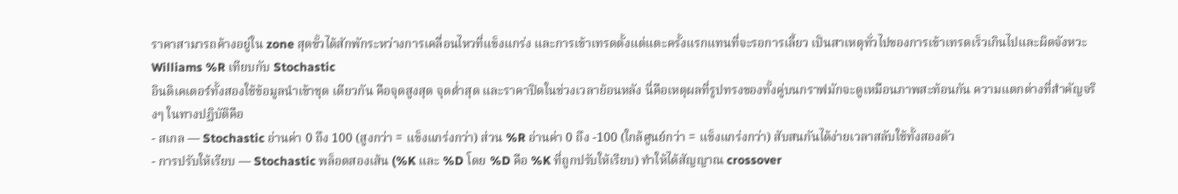ราคาสามารถค้างอยู่ใน zone สุดขั้วได้สักพักระหว่างการเคลื่อนไหวที่แข็งแกร่ง และการเข้าเทรดตั้งแต่แตะครั้งแรกแทนที่จะรอการเลี้ยว เป็นสาเหตุทั่วไปของการเข้าเทรดเร็วเกินไปและผิดจังหวะ
Williams %R เทียบกับ Stochastic
อินดิเคเตอร์ทั้งสองใช้ข้อมูลนำเข้าชุด เดียวกัน คือจุดสูงสุด จุดต่ำสุด และราคาปิดในช่วงเวลาย้อนหลัง นี่คือเหตุผลที่รูปทรงของทั้งคู่บนกราฟมักจะดูเหมือนภาพสะท้อนกัน ความแตกต่างที่สำคัญจริงๆ ในทางปฏิบัติคือ
- สเกล — Stochastic อ่านค่า 0 ถึง 100 (สูงกว่า = แข็งแกร่งกว่า) ส่วน %R อ่านค่า 0 ถึง -100 (ใกล้ศูนย์กว่า = แข็งแกร่งกว่า) สับสนกันได้ง่ายเวลาสลับใช้ทั้งสองตัว
- การปรับให้เรียบ — Stochastic พล็อตสองเส้น (%K และ %D โดย %D คือ %K ที่ถูกปรับให้เรียบ) ทำให้ได้สัญญาณ crossover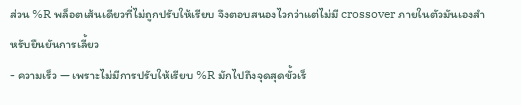ส่วน %R พล็อตเส้นเดียวที่ไม่ถูกปรับให้เรียบ จึงตอบสนองไวกว่าแต่ไม่มี crossover ภายในตัวมันเองสำหรับยืนยันการเลี้ยว
- ความเร็ว — เพราะไม่มีการปรับให้เรียบ %R มักไปถึงจุดสุดขั้วเร็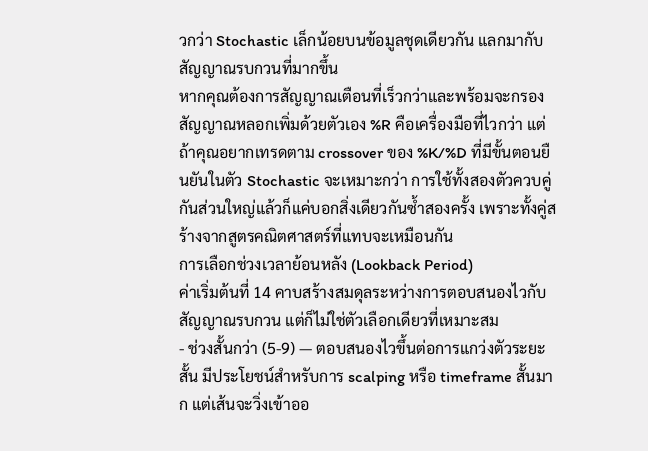วกว่า Stochastic เล็กน้อยบนข้อมูลชุดเดียวกัน แลกมากับสัญญาณรบกวนที่มากขึ้น
หากคุณต้องการสัญญาณเตือนที่เร็วกว่าและพร้อมจะกรองสัญญาณหลอกเพิ่มด้วยตัวเอง %R คือเครื่องมือที่ไวกว่า แต่ถ้าคุณอยากเทรดตาม crossover ของ %K/%D ที่มีขั้นตอนยืนยันในตัว Stochastic จะเหมาะกว่า การใช้ทั้งสองตัวควบคู่กันส่วนใหญ่แล้วก็แค่บอกสิ่งเดียวกันซ้ำสองครั้ง เพราะทั้งคู่สร้างจากสูตรคณิตศาสตร์ที่แทบจะเหมือนกัน
การเลือกช่วงเวลาย้อนหลัง (Lookback Period)
ค่าเริ่มต้นที่ 14 คาบสร้างสมดุลระหว่างการตอบสนองไวกับสัญญาณรบกวน แต่ก็ไม่ใช่ตัวเลือกเดียวที่เหมาะสม
- ช่วงสั้นกว่า (5-9) — ตอบสนองไวขึ้นต่อการแกว่งตัวระยะสั้น มีประโยชน์สำหรับการ scalping หรือ timeframe สั้นมาก แต่เส้นจะวิ่งเข้าออ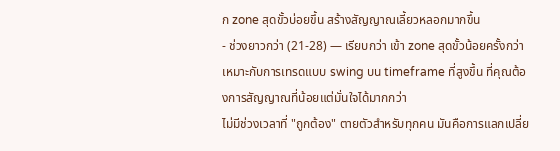ก zone สุดขั้วบ่อยขึ้น สร้างสัญญาณเลี้ยวหลอกมากขึ้น
- ช่วงยาวกว่า (21-28) — เรียบกว่า เข้า zone สุดขั้วน้อยครั้งกว่า เหมาะกับการเทรดแบบ swing บน timeframe ที่สูงขึ้น ที่คุณต้องการสัญญาณที่น้อยแต่มั่นใจได้มากกว่า
ไม่มีช่วงเวลาที่ "ถูกต้อง" ตายตัวสำหรับทุกคน มันคือการแลกเปลี่ย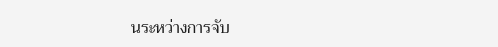นระหว่างการจับ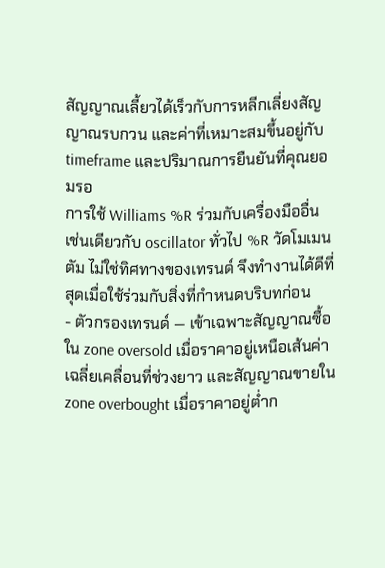สัญญาณเลี้ยวได้เร็วกับการหลีกเลี่ยงสัญญาณรบกวน และค่าที่เหมาะสมขึ้นอยู่กับ timeframe และปริมาณการยืนยันที่คุณยอมรอ
การใช้ Williams %R ร่วมกับเครื่องมืออื่น
เช่นเดียวกับ oscillator ทั่วไป %R วัดโมเมนตัม ไม่ใช่ทิศทางของเทรนด์ จึงทำงานได้ดีที่สุดเมื่อใช้ร่วมกับสิ่งที่กำหนดบริบทก่อน
- ตัวกรองเทรนด์ — เข้าเฉพาะสัญญาณซื้อใน zone oversold เมื่อราคาอยู่เหนือเส้นค่าเฉลี่ยเคลื่อนที่ช่วงยาว และสัญญาณขายใน zone overbought เมื่อราคาอยู่ต่ำก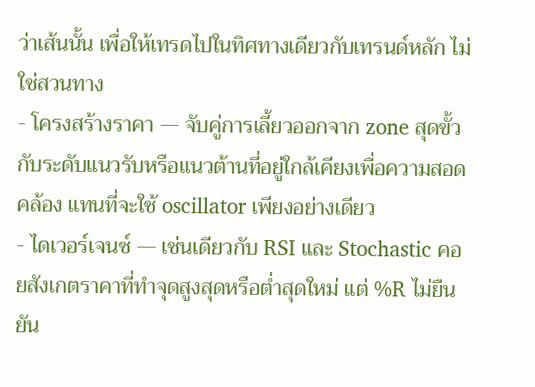ว่าเส้นนั้น เพื่อให้เทรดไปในทิศทางเดียวกับเทรนด์หลัก ไม่ใช่สวนทาง
- โครงสร้างราคา — จับคู่การเลี้ยวออกจาก zone สุดขั้วกับระดับแนวรับหรือแนวต้านที่อยู่ใกล้เคียงเพื่อความสอดคล้อง แทนที่จะใช้ oscillator เพียงอย่างเดียว
- ไดเวอร์เจนซ์ — เช่นเดียวกับ RSI และ Stochastic คอยสังเกตราคาที่ทำจุดสูงสุดหรือต่ำสุดใหม่ แต่ %R ไม่ยืนยัน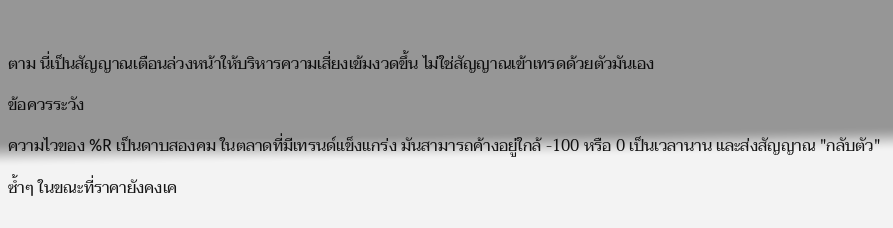ตาม นี่เป็นสัญญาณเตือนล่วงหน้าให้บริหารความเสี่ยงเข้มงวดขึ้น ไม่ใช่สัญญาณเข้าเทรดด้วยตัวมันเอง
ข้อควรระวัง
ความไวของ %R เป็นดาบสองคม ในตลาดที่มีเทรนด์แข็งแกร่ง มันสามารถค้างอยู่ใกล้ -100 หรือ 0 เป็นเวลานาน และส่งสัญญาณ "กลับตัว" ซ้ำๆ ในขณะที่ราคายังคงเค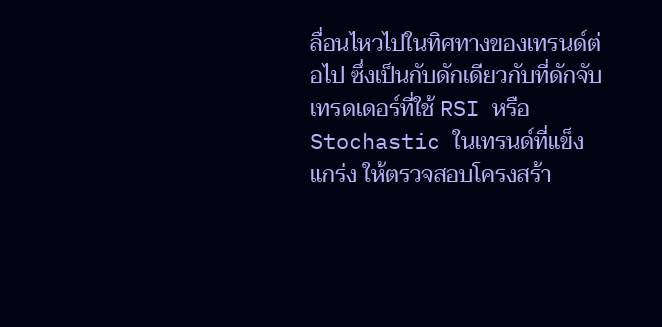ลื่อนไหวไปในทิศทางของเทรนด์ต่อไป ซึ่งเป็นกับดักเดียวกับที่ดักจับเทรดเดอร์ที่ใช้ RSI หรือ Stochastic ในเทรนด์ที่แข็งแกร่ง ให้ตรวจสอบโครงสร้า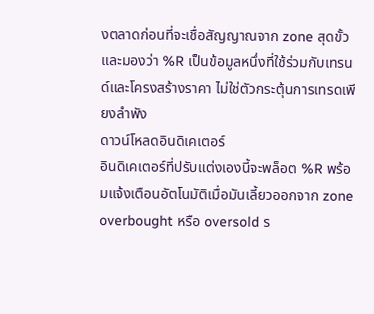งตลาดก่อนที่จะเชื่อสัญญาณจาก zone สุดขั้ว และมองว่า %R เป็นข้อมูลหนึ่งที่ใช้ร่วมกับเทรนด์และโครงสร้างราคา ไม่ใช่ตัวกระตุ้นการเทรดเพียงลำพัง
ดาวน์โหลดอินดิเคเตอร์
อินดิเคเตอร์ที่ปรับแต่งเองนี้จะพล็อต %R พร้อมแจ้งเตือนอัตโนมัติเมื่อมันเลี้ยวออกจาก zone overbought หรือ oversold ร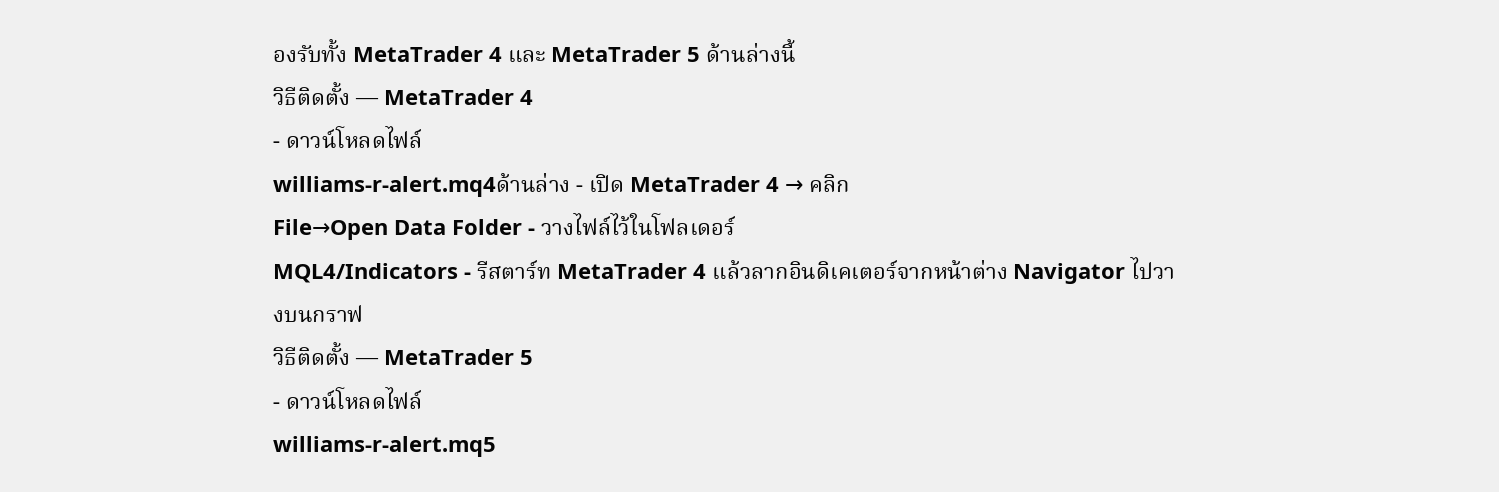องรับทั้ง MetaTrader 4 และ MetaTrader 5 ด้านล่างนี้
วิธีติดตั้ง — MetaTrader 4
- ดาวน์โหลดไฟล์
williams-r-alert.mq4ด้านล่าง - เปิด MetaTrader 4 → คลิก
File→Open Data Folder - วางไฟล์ไว้ในโฟลเดอร์
MQL4/Indicators - รีสตาร์ท MetaTrader 4 แล้วลากอินดิเคเตอร์จากหน้าต่าง Navigator ไปวางบนกราฟ
วิธีติดตั้ง — MetaTrader 5
- ดาวน์โหลดไฟล์
williams-r-alert.mq5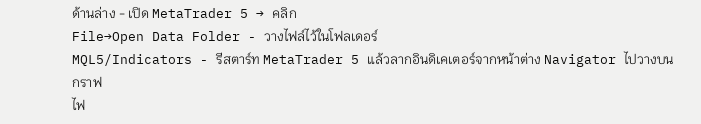ด้านล่าง - เปิด MetaTrader 5 → คลิก
File→Open Data Folder - วางไฟล์ไว้ในโฟลเดอร์
MQL5/Indicators - รีสตาร์ท MetaTrader 5 แล้วลากอินดิเคเตอร์จากหน้าต่าง Navigator ไปวางบนกราฟ
ไฟ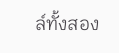ล์ทั้งสอง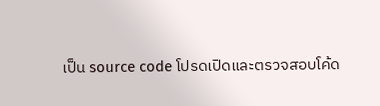เป็น source code โปรดเปิดและตรวจสอบโค้ด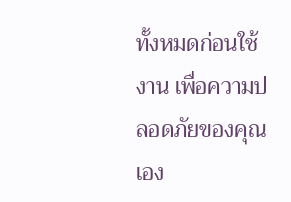ทั้งหมดก่อนใช้งาน เพื่อความปลอดภัยของคุณเอง